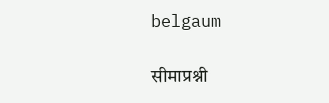belgaum

सीमाप्रश्नी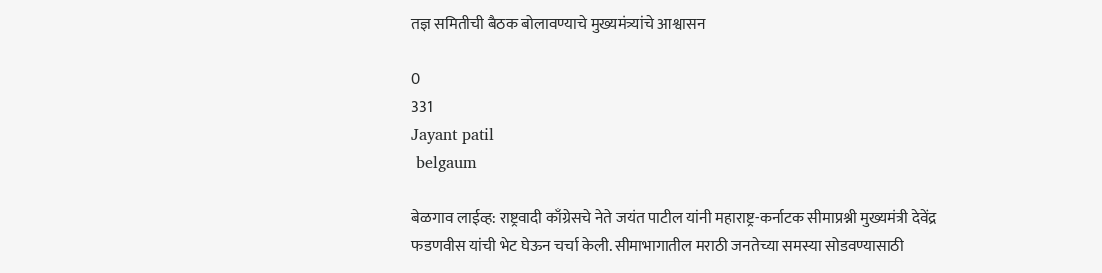तज्ञ समितीची बैठक बोलावण्याचे मुख्यमंत्र्यांचे आश्वासन

0
331
Jayant patil
 belgaum

बेळगाव लाईव्ह: राष्ट्रवादी काँग्रेसचे नेते जयंत पाटील यांनी महाराष्ट्र-कर्नाटक सीमाप्रश्नी मुख्यमंत्री देवेंद्र फडणवीस यांची भेट घेऊन चर्चा केली. सीमाभागातील मराठी जनतेच्या समस्या सोडवण्यासाठी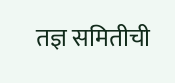तज्ञ समितीची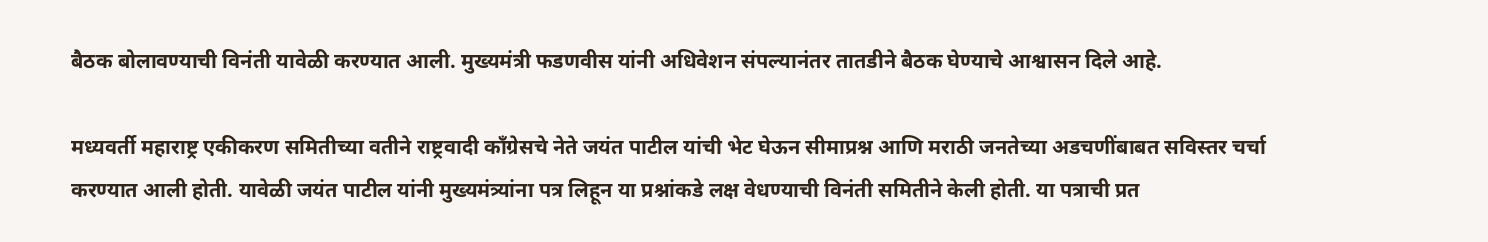बैठक बोलावण्याची विनंती यावेळी करण्यात आली. मुख्यमंत्री फडणवीस यांनी अधिवेशन संपल्यानंतर तातडीने बैठक घेण्याचे आश्वासन दिले आहे.

मध्यवर्ती महाराष्ट्र एकीकरण समितीच्या वतीने राष्ट्रवादी काँग्रेसचे नेते जयंत पाटील यांची भेट घेऊन सीमाप्रश्न आणि मराठी जनतेच्या अडचणींबाबत सविस्तर चर्चा करण्यात आली होती. यावेळी जयंत पाटील यांनी मुख्यमंत्र्यांना पत्र लिहून या प्रश्नांकडे लक्ष वेधण्याची विनंती समितीने केली होती. या पत्राची प्रत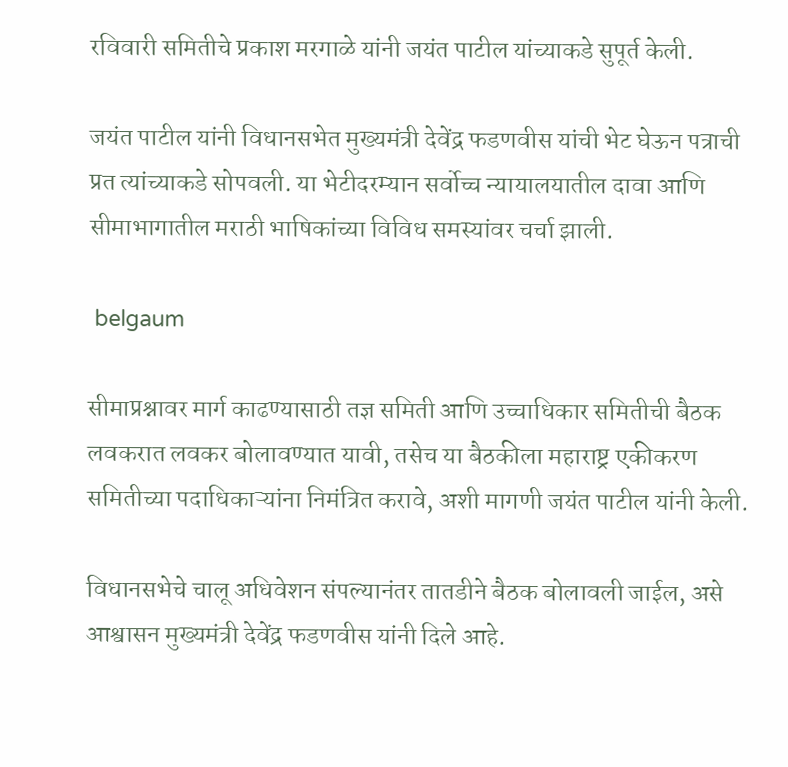रविवारी समितीचे प्रकाश मरगाळे यांनी जयंत पाटील यांच्याकडे सुपूर्त केली.

जयंत पाटील यांनी विधानसभेत मुख्यमंत्री देवेंद्र फडणवीस यांची भेट घेऊन पत्राची प्रत त्यांच्याकडे सोपवली. या भेटीदरम्यान सर्वोच्च न्यायालयातील दावा आणि सीमाभागातील मराठी भाषिकांच्या विविध समस्यांवर चर्चा झाली.

 belgaum

सीमाप्रश्नावर मार्ग काढण्यासाठी तज्ञ समिती आणि उच्चाधिकार समितीची बैठक लवकरात लवकर बोलावण्यात यावी, तसेच या बैठकीला महाराष्ट्र एकीकरण समितीच्या पदाधिकाऱ्यांना निमंत्रित करावे, अशी मागणी जयंत पाटील यांनी केली.

विधानसभेचे चालू अधिवेशन संपल्यानंतर तातडीने बैठक बोलावली जाईल, असे आश्वासन मुख्यमंत्री देवेंद्र फडणवीस यांनी दिले आहे.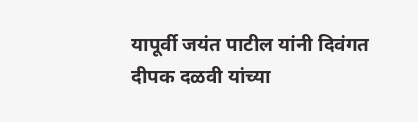यापूर्वी जयंत पाटील यांनी दिवंगत दीपक दळवी यांच्या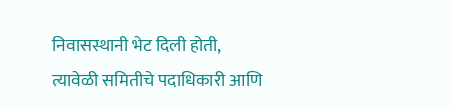निवासस्थानी भेट दिली होती, त्यावेळी समितीचे पदाधिकारी आणि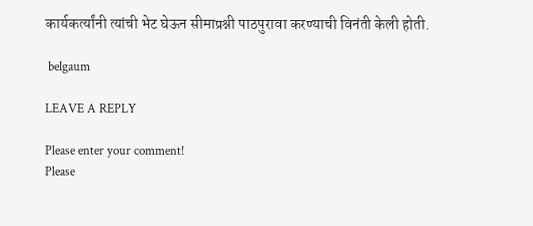कार्यकर्त्यांनी त्यांची भेट घेऊन सीमाप्रश्नी पाठपुरावा करण्याची विनंती केली होती.

 belgaum

LEAVE A REPLY

Please enter your comment!
Please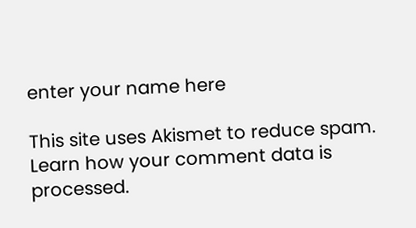enter your name here

This site uses Akismet to reduce spam. Learn how your comment data is processed.